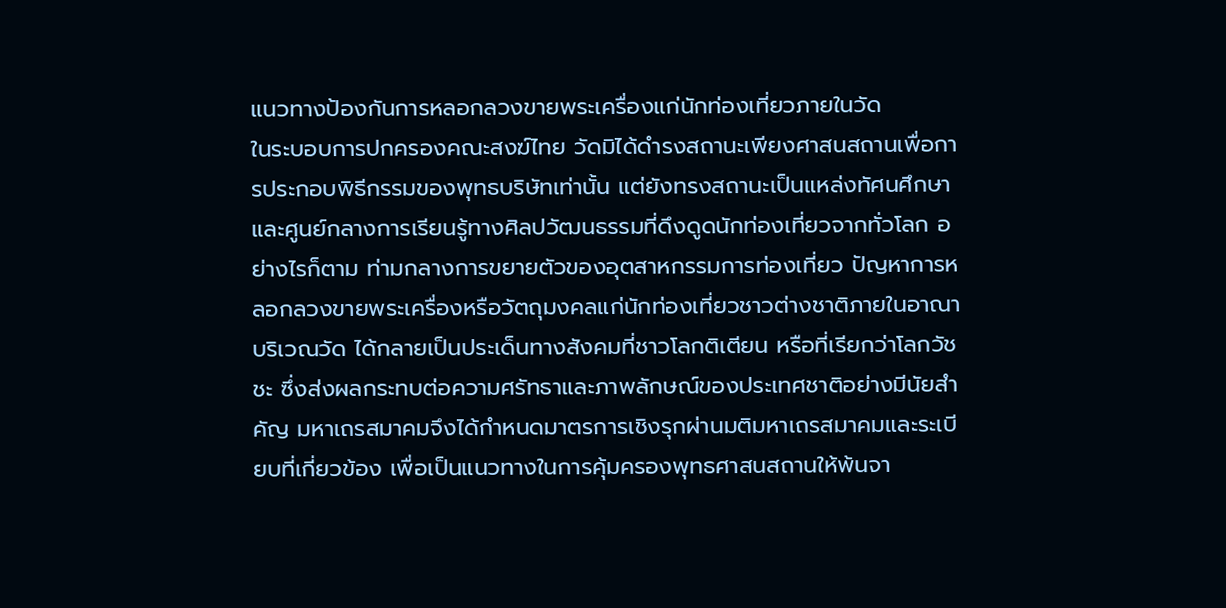แนวทางป้องกันการหลอกลวงขายพระเครื่องแก่นักท่องเที่ยวภายในวัด
ในระบอบการปกครองคณะสงฆ์ไทย วัดมิได้ดำรงสถานะเพียงศาสนสถานเพื่อการประกอบพิธีกรรมของพุทธบริษัทเท่านั้น แต่ยังทรงสถานะเป็นแหล่งทัศนศึกษาและศูนย์กลางการเรียนรู้ทางศิลปวัฒนธรรมที่ดึงดูดนักท่องเที่ยวจากทั่วโลก อย่างไรก็ตาม ท่ามกลางการขยายตัวของอุตสาหกรรมการท่องเที่ยว ปัญหาการหลอกลวงขายพระเครื่องหรือวัตถุมงคลแก่นักท่องเที่ยวชาวต่างชาติภายในอาณาบริเวณวัด ได้กลายเป็นประเด็นทางสังคมที่ชาวโลกติเตียน หรือที่เรียกว่าโลกวัชชะ ซึ่งส่งผลกระทบต่อความศรัทธาและภาพลักษณ์ของประเทศชาติอย่างมีนัยสำคัญ มหาเถรสมาคมจึงได้กำหนดมาตรการเชิงรุกผ่านมติมหาเถรสมาคมและระเบียบที่เกี่ยวข้อง เพื่อเป็นแนวทางในการคุ้มครองพุทธศาสนสถานให้พ้นจา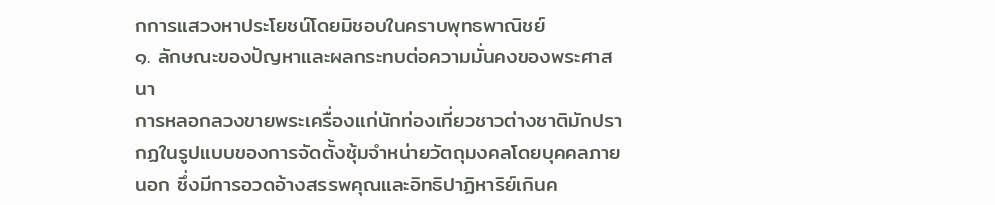กการแสวงหาประโยชน์โดยมิชอบในคราบพุทธพาณิชย์
๑. ลักษณะของปัญหาและผลกระทบต่อความมั่นคงของพระศาสนา
การหลอกลวงขายพระเครื่องแก่นักท่องเที่ยวชาวต่างชาติมักปรากฏในรูปแบบของการจัดตั้งซุ้มจำหน่ายวัตถุมงคลโดยบุคคลภายนอก ซึ่งมีการอวดอ้างสรรพคุณและอิทธิปาฏิหาริย์เกินค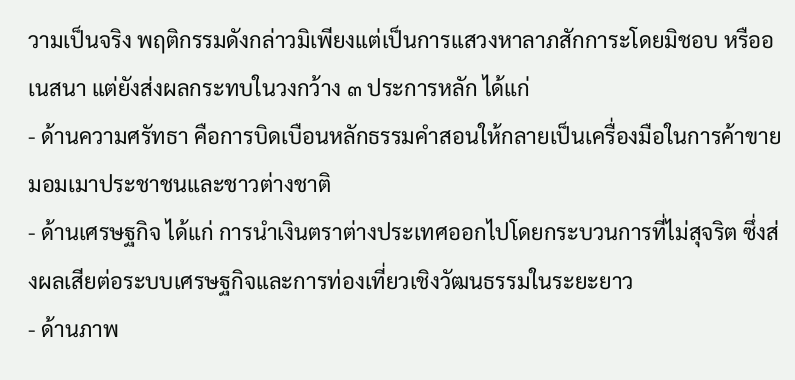วามเป็นจริง พฤติกรรมดังกล่าวมิเพียงแต่เป็นการแสวงหาลาภสักการะโดยมิชอบ หรืออเนสนา แต่ยังส่งผลกระทบในวงกว้าง ๓ ประการหลัก ได้แก่
- ด้านความศรัทธา คือการบิดเบือนหลักธรรมคำสอนให้กลายเป็นเครื่องมือในการค้าขายมอมเมาประชาชนและชาวต่างชาติ
- ด้านเศรษฐกิจ ได้แก่ การนำเงินตราต่างประเทศออกไปโดยกระบวนการที่ไม่สุจริต ซึ่งส่งผลเสียต่อระบบเศรษฐกิจและการท่องเที่ยวเชิงวัฒนธรรมในระยะยาว
- ด้านภาพ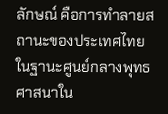ลักษณ์ คือการทำลายสถานะของประเทศไทยในฐานะศูนย์กลางพุทธศาสนาใน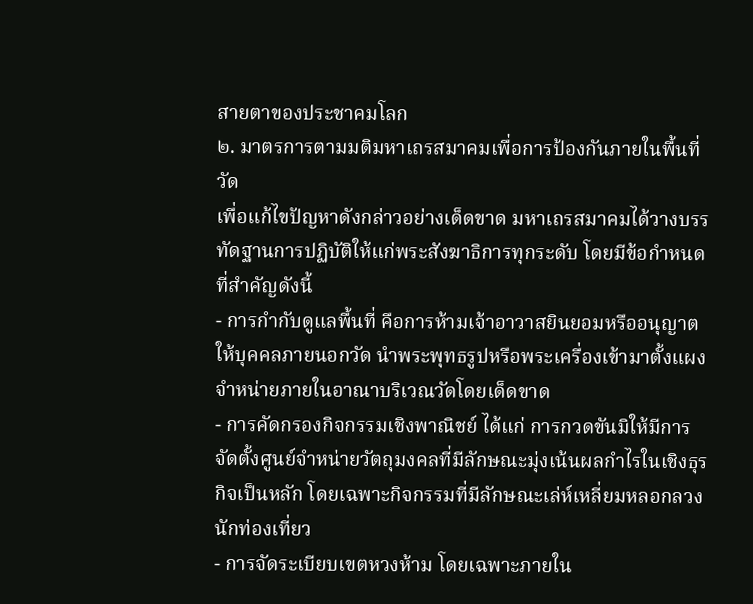สายตาของประชาคมโลก
๒. มาตรการตามมติมหาเถรสมาคมเพื่อการป้องกันภายในพื้นที่วัด
เพื่อแก้ไขปัญหาดังกล่าวอย่างเด็ดขาด มหาเถรสมาคมได้วางบรรทัดฐานการปฏิบัติให้แก่พระสังฆาธิการทุกระดับ โดยมีข้อกำหนดที่สำคัญดังนี้
- การกำกับดูแลพื้นที่ คือการห้ามเจ้าอาวาสยินยอมหรืออนุญาตให้บุคคลภายนอกวัด นำพระพุทธรูปหรือพระเครื่องเข้ามาตั้งแผงจำหน่ายภายในอาณาบริเวณวัดโดยเด็ดขาด
- การคัดกรองกิจกรรมเชิงพาณิชย์ ได้แก่ การกวดขันมิให้มีการจัดตั้งศูนย์จำหน่ายวัตถุมงคลที่มีลักษณะมุ่งเน้นผลกำไรในเชิงธุรกิจเป็นหลัก โดยเฉพาะกิจกรรมที่มีลักษณะเล่ห์เหลี่ยมหลอกลวงนักท่องเที่ยว
- การจัดระเบียบเขตหวงห้าม โดยเฉพาะภายใน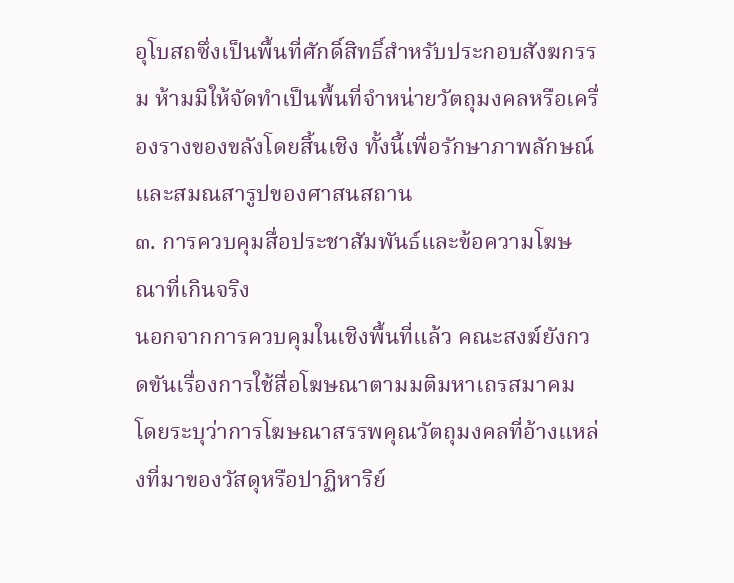อุโบสถซึ่งเป็นพื้นที่ศักดิ์สิทธิ์สำหรับประกอบสังฆกรรม ห้ามมิให้จัดทำเป็นพื้นที่จำหน่ายวัตถุมงคลหรือเครื่องรางของขลังโดยสิ้นเชิง ทั้งนี้เพื่อรักษาภาพลักษณ์และสมณสารูปของศาสนสถาน
๓. การควบคุมสื่อประชาสัมพันธ์และข้อความโฆษณาที่เกินจริง
นอกจากการควบคุมในเชิงพื้นที่แล้ว คณะสงฆ์ยังกวดขันเรื่องการใช้สื่อโฆษณาตามมติมหาเถรสมาคม โดยระบุว่าการโฆษณาสรรพคุณวัตถุมงคลที่อ้างแหล่งที่มาของวัสดุหรือปาฏิหาริย์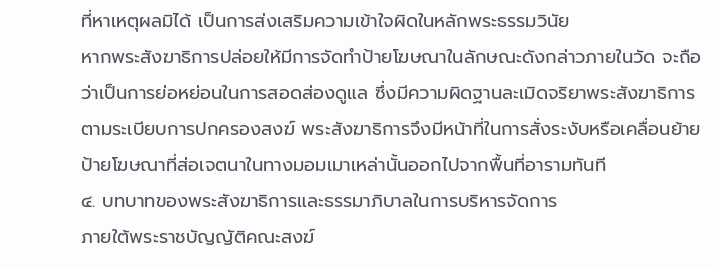ที่หาเหตุผลมิได้ เป็นการส่งเสริมความเข้าใจผิดในหลักพระธรรมวินัย
หากพระสังฆาธิการปล่อยให้มีการจัดทำป้ายโฆษณาในลักษณะดังกล่าวภายในวัด จะถือว่าเป็นการย่อหย่อนในการสอดส่องดูแล ซึ่งมีความผิดฐานละเมิดจริยาพระสังฆาธิการตามระเบียบการปกครองสงฆ์ พระสังฆาธิการจึงมีหน้าที่ในการสั่งระงับหรือเคลื่อนย้ายป้ายโฆษณาที่ส่อเจตนาในทางมอมเมาเหล่านั้นออกไปจากพื้นที่อารามทันที
๔. บทบาทของพระสังฆาธิการและธรรมาภิบาลในการบริหารจัดการ
ภายใต้พระราชบัญญัติคณะสงฆ์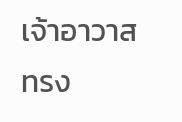เจ้าอาวาสทรง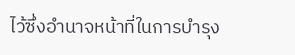ไว้ซึ่งอำนาจหน้าที่ในการบำรุง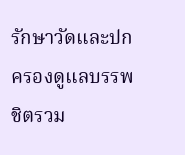รักษาวัดและปกครองดูแลบรรพชิตรวม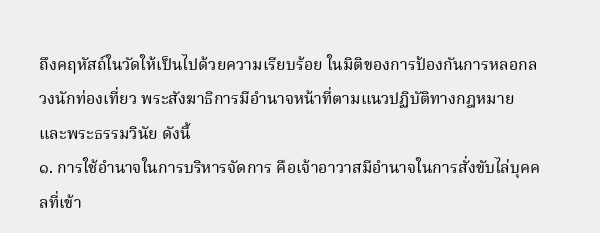ถึงคฤหัสถ์ในวัดให้เป็นไปด้วยความเรียบร้อย ในมิติของการป้องกันการหลอกลวงนักท่องเที่ยว พระสังฆาธิการมีอำนาจหน้าที่ตามแนวปฏิบัติทางกฎหมายและพระธรรมวินัย ดังนี้
๑. การใช้อำนาจในการบริหารจัดการ คือเจ้าอาวาสมีอำนาจในการสั่งขับไล่บุคคลที่เข้า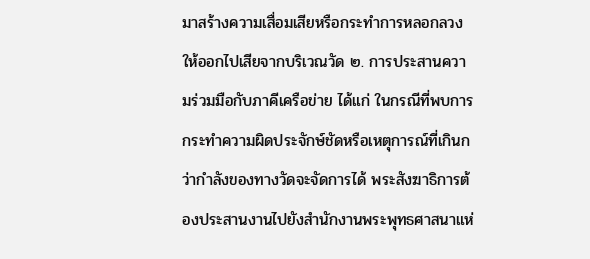มาสร้างความเสื่อมเสียหรือกระทำการหลอกลวงให้ออกไปเสียจากบริเวณวัด ๒. การประสานความร่วมมือกับภาคีเครือข่าย ได้แก่ ในกรณีที่พบการกระทำความผิดประจักษ์ชัดหรือเหตุการณ์ที่เกินกว่ากำลังของทางวัดจะจัดการได้ พระสังฆาธิการต้องประสานงานไปยังสำนักงานพระพุทธศาสนาแห่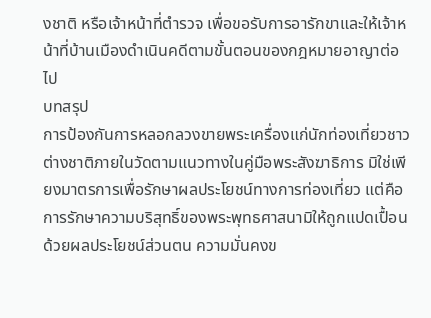งชาติ หรือเจ้าหน้าที่ตำรวจ เพื่อขอรับการอารักขาและให้เจ้าหน้าที่บ้านเมืองดำเนินคดีตามขั้นตอนของกฎหมายอาญาต่อไป
บทสรุป
การป้องกันการหลอกลวงขายพระเครื่องแก่นักท่องเที่ยวชาวต่างชาติภายในวัดตามแนวทางในคู่มือพระสังฆาธิการ มิใช่เพียงมาตรการเพื่อรักษาผลประโยชน์ทางการท่องเที่ยว แต่คือการรักษาความบริสุทธิ์ของพระพุทธศาสนามิให้ถูกแปดเปื้อนด้วยผลประโยชน์ส่วนตน ความมั่นคงข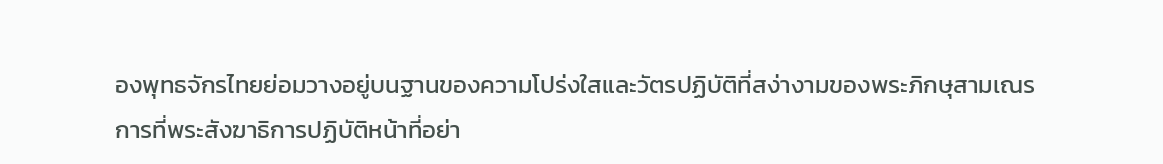องพุทธจักรไทยย่อมวางอยู่บนฐานของความโปร่งใสและวัตรปฏิบัติที่สง่างามของพระภิกษุสามเณร
การที่พระสังฆาธิการปฏิบัติหน้าที่อย่า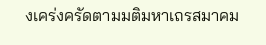งเคร่งครัดตามมติมหาเถรสมาคม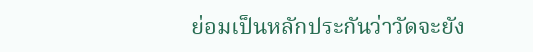ย่อมเป็นหลักประกันว่าวัดจะยัง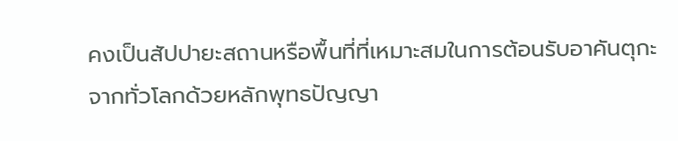คงเป็นสัปปายะสถานหรือพื้นที่ที่เหมาะสมในการต้อนรับอาคันตุกะจากทั่วโลกด้วยหลักพุทธปัญญา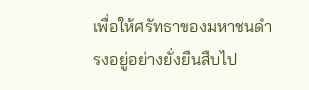เพื่อให้ศรัทธาของมหาชนดำรงอยู่อย่างยั่งยืนสืบไป